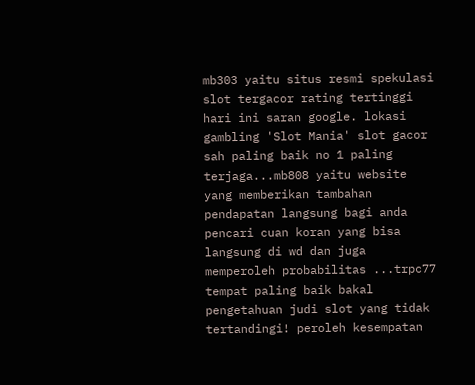mb303 yaitu situs resmi spekulasi slot tergacor rating tertinggi hari ini saran google. lokasi gambling 'Slot Mania' slot gacor sah paling baik no 1 paling terjaga...mb808 yaitu website yang memberikan tambahan pendapatan langsung bagi anda pencari cuan koran yang bisa langsung di wd dan juga memperoleh probabilitas ...trpc77 tempat paling baik bakal pengetahuan judi slot yang tidak tertandingi! peroleh kesempatan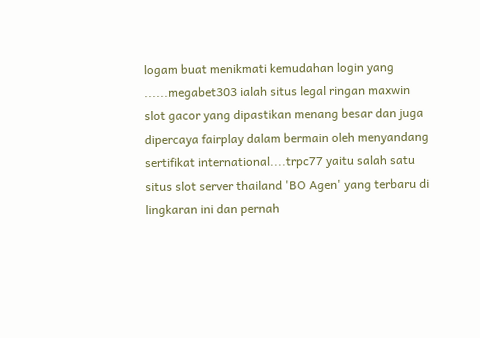logam buat menikmati kemudahan login yang ......megabet303 ialah situs legal ringan maxwin slot gacor yang dipastikan menang besar dan juga dipercaya fairplay dalam bermain oleh menyandang sertifikat international....trpc77 yaitu salah satu situs slot server thailand 'BO Agen' yang terbaru di lingkaran ini dan pernah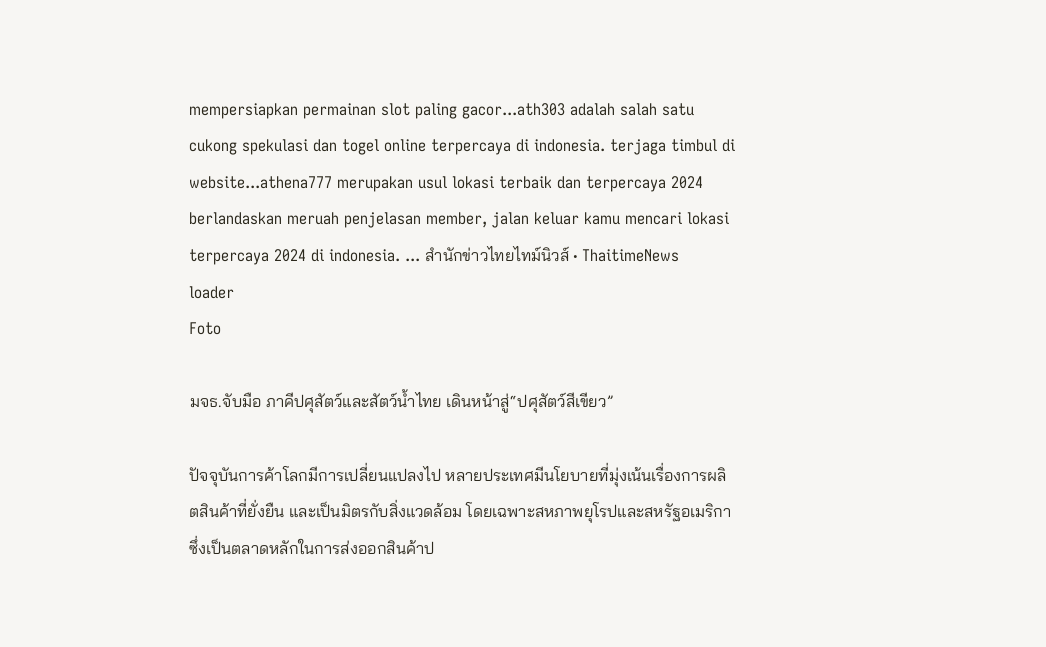mempersiapkan permainan slot paling gacor...ath303 adalah salah satu cukong spekulasi dan togel online terpercaya di indonesia. terjaga timbul di website...athena777 merupakan usul lokasi terbaik dan terpercaya 2024 berlandaskan meruah penjelasan member, jalan keluar kamu mencari lokasi terpercaya 2024 di indonesia. ... สำนักข่าวไทยไทม์นิวส์ • ThaitimeNews
loader
Foto

มจธ.จับมือ ภาคีปศุสัตว์และสัตว์น้ำไทย เดินหน้าสู่“ปศุสัตว์สีเขียว”

ปัจจุบันการค้าโลกมีการเปลี่ยนแปลงไป หลายประเทศมีนโยบายที่มุ่งเน้นเรื่องการผลิตสินค้าที่ยั่งยืน และเป็นมิตรกับสิ่งแวดล้อม โดยเฉพาะสหภาพยุโรปและสหรัฐอเมริกา ซึ่งเป็นตลาดหลักในการส่งออกสินค้าป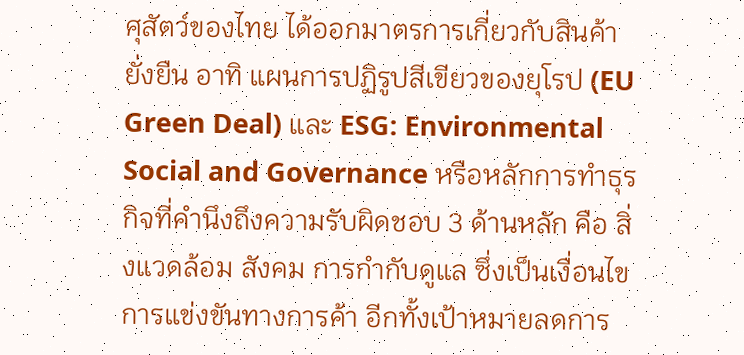ศุสัตว์ของไทย ได้ออกมาตรการเกี่ยวกับสินค้ายั่งยืน อาทิ แผนการปฏิรูปสีเขียวของยุโรป (EU Green Deal) และ ESG: Environmental Social and Governance หรือหลักการทำธุรกิจที่คำนึงถึงความรับผิดชอบ 3 ด้านหลัก คือ สิ่งแวดล้อม สังคม การกำกับดูแล ซึ่งเป็นเงื่อนไขการแข่งขันทางการค้า อีกทั้งเป้าหมายลดการ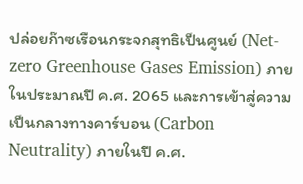ปล่อยก๊าซเรือนกระจกสุทธิเป็นศูนย์ (Net-zero Greenhouse Gases Emission) ภายในประมาณปี ค.ศ. 2065 และการเข้าสู่ความเป็นกลางทางคาร์บอน (Carbon Neutrality) ภายในปี ค.ศ.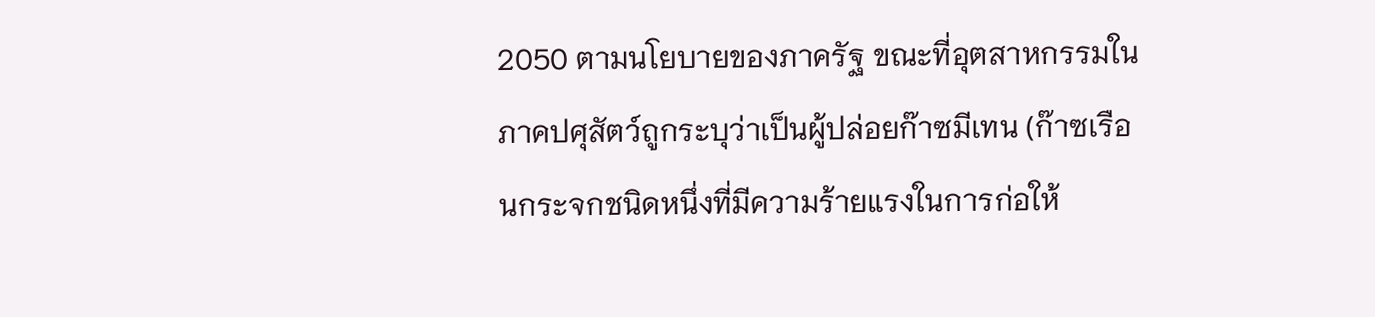2050 ตามนโยบายของภาครัฐ ขณะที่อุตสาหกรรมในภาคปศุสัตว์ถูกระบุว่าเป็นผู้ปล่อยก๊าซมีเทน (ก๊าซเรือนกระจกชนิดหนึ่งที่มีความร้ายแรงในการก่อให้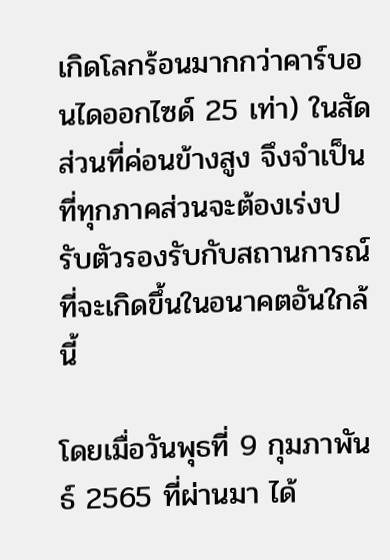เกิดโลกร้อนมากกว่าคาร์บอนไดออกไซด์ 25 เท่า) ในสัดส่วนที่ค่อนข้างสูง จึงจำเป็นที่ทุกภาคส่วนจะต้องเร่งปรับตัวรองรับกับสถานการณ์ที่จะเกิดขึ้นในอนาคตอันใกล้นี้

โดยเมื่อวันพุธที่ 9 กุมภาพันธ์ 2565 ที่ผ่านมา ได้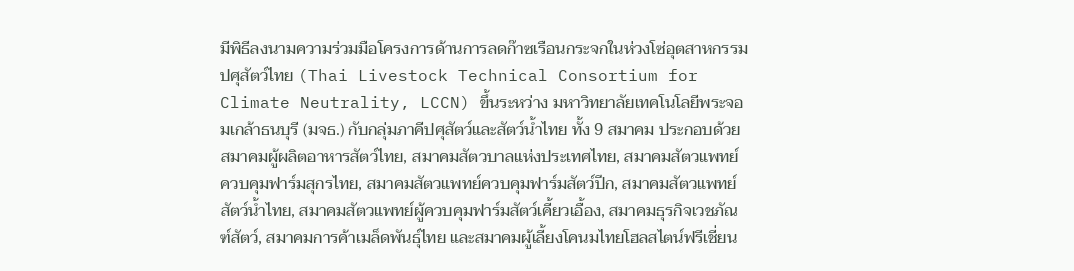มีพิธีลงนามความร่วมมือโครงการด้านการลดก๊าซเรือนกระจกในห่วงโซ่อุตสาหกรรมปศุสัตว์ไทย (Thai Livestock Technical Consortium for Climate Neutrality, LCCN) ขึ้นระหว่าง มหาวิทยาลัยเทคโนโลยีพระจอมเกล้าธนบุรี (มจธ.) กับกลุ่มภาคีปศุสัตว์และสัตว์น้ำไทย ทั้ง 9 สมาคม ประกอบด้วย สมาคมผู้ผลิตอาหารสัตว์ไทย, สมาคมสัตวบาลแห่งประเทศไทย, สมาคมสัตวแพทย์ควบคุมฟาร์มสุกรไทย, สมาคมสัตวแพทย์ควบคุมฟาร์มสัตว์ปีก, สมาคมสัตวแพทย์สัตว์น้ำไทย, สมาคมสัตวแพทย์ผู้ควบคุมฟาร์มสัตว์เคี้ยวเอื้อง, สมาคมธุรกิจเวชภัณฑ์สัตว์, สมาคมการค้าเมล็ดพันธุ์ไทย และสมาคมผู้เลี้ยงโคนมไทยโฮลสไตน์ฟรีเชี่ยน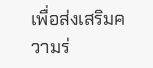เพื่อส่งเสริมความร่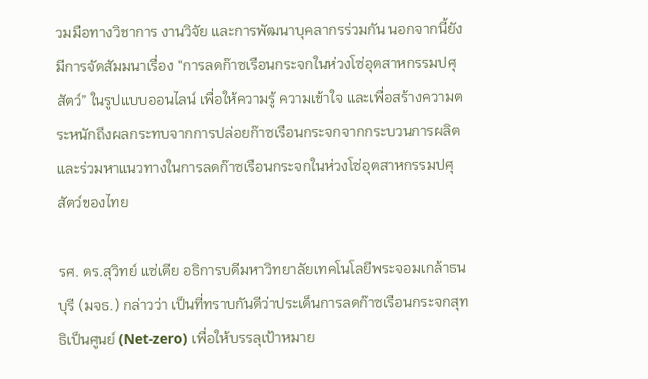วมมือทางวิชาการ งานวิจัย และการพัฒนาบุคลากรร่วมกัน นอกจากนี้ยังมีการจัดสัมมนาเรื่อง “การลดก๊าซเรือนกระจกในห่วงโซ่อุตสาหกรรมปศุสัตว์” ในรูปแบบออนไลน์ เพื่อให้ความรู้ ความเข้าใจ และเพื่อสร้างความตระหนักถึงผลกระทบจากการปล่อยก๊าซเรือนกระจกจากกระบวนการผลิต และร่วมหาแนวทางในการลดก๊าซเรือนกระจกในห่วงโซ่อุตสาหกรรมปศุสัตว์ของไทย

รศ. ดร.สุวิทย์ แซ่เตีย อธิการบดีมหาวิทยาลัยเทคโนโลยีพระจอมเกล้าธนบุรี (มจธ.) กล่าวว่า เป็นที่ทราบกันดีว่าประเด็นการลดก๊าซเรือนกระจกสุทธิเป็นศูนย์ (Net-zero) เพื่อให้บรรลุเป้าหมาย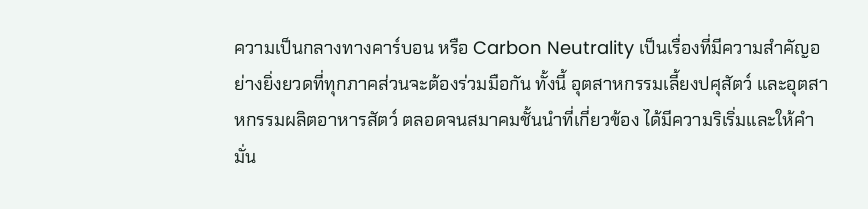ความเป็นกลางทางคาร์บอน หรือ Carbon Neutrality เป็นเรื่องที่มีความสำคัญอย่างยิ่งยวดที่ทุกภาคส่วนจะต้องร่วมมือกัน ทั้งนี้ อุตสาหกรรมเลี้ยงปศุสัตว์ และอุตสาหกรรมผลิตอาหารสัตว์ ตลอดจนสมาคมชั้นนำที่เกี่ยวข้อง ได้มีความริเริ่มและให้คำมั่น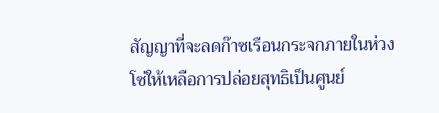สัญญาที่จะลดก๊าซเรือนกระจกภายในห่วงโซ่ให้เหลือการปล่อยสุทธิเป็นศูนย์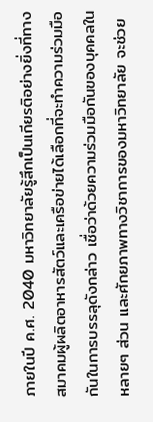ภายในปี ค.ศ. 2040 มหาวิทยาลัยรู้สึกเป็นเกียรติอย่างยิ่งที่ทางสมาคมผู้ผลิตอาหารสัตว์และเครือข่ายได้เลือกที่จะทำความร่วมมือกันในการบรรลุดังกล่าว เชื่อว่าด้วยความร่วมมือกันของบุคคลในหลายๆ ส่วน และศักยภาพทางวิชาการของมหาวิทยาลัย จะช่วย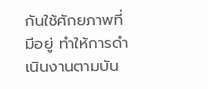กันใช้ศักยภาพที่มีอยู่ ทำให้การดำเนินงานตามบัน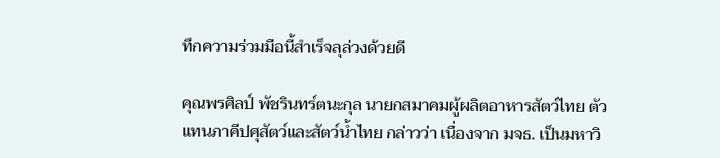ทึกความร่วมมือนี้สำเร็จลุล่วงด้วยดี

คุณพรศิลป์ พัชรินทร์ตนะกุล นายกสมาคมผู้ผลิตอาหารสัตว์ไทย ตัวแทนภาคีปศุสัตว์และสัตว์น้ำไทย กล่าวว่า เนื่องจาก มจธ. เป็นมหาวิ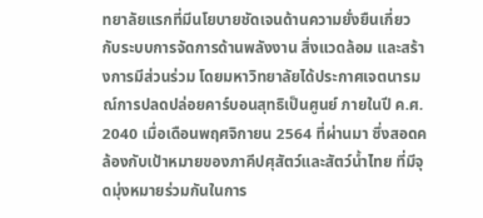ทยาลัยแรกที่มีนโยบายชัดเจนด้านความยั่งยืนเกี่ยวกับระบบการจัดการด้านพลังงาน สิ่งแวดล้อม และสร้างการมีส่วนร่วม โดยมหาวิทยาลัยได้ประกาศเจตนารมณ์การปลดปล่อยคาร์บอนสุทธิเป็นศูนย์ ภายในปี ค.ศ. 2040 เมื่อเดือนพฤศจิกายน 2564 ที่ผ่านมา ซึ่งสอดคล้องกับเป้าหมายของภาคีปศุสัตว์และสัตว์น้ำไทย ที่มีจุดมุ่งหมายร่วมกันในการ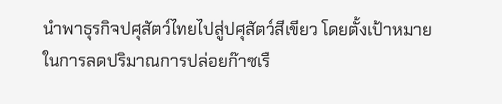นำพาธุรกิจปศุสัตว์ไทยไปสู่ปศุสัตว์สีเขียว โดยตั้งเป้าหมายในการลดปริมาณการปล่อยก๊าซเรื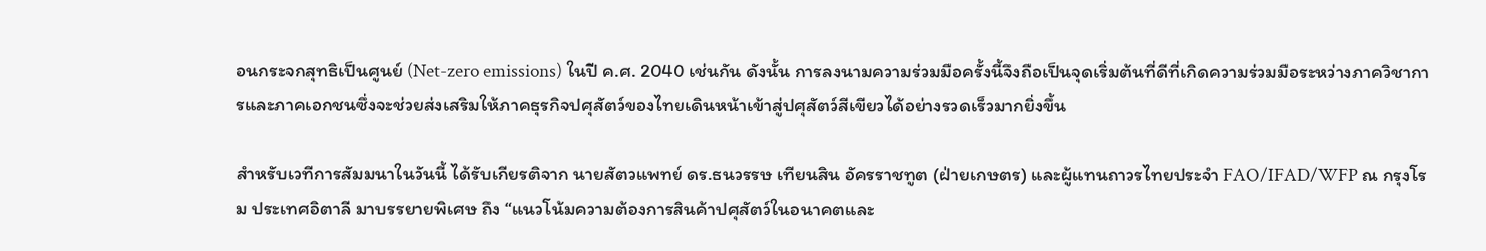อนกระจกสุทธิเป็นศูนย์ (Net-zero emissions) ในปี ค.ศ. 2040 เช่นกัน ดังนั้น การลงนามความร่วมมือครั้งนี้จึงถือเป็นจุดเริ่มต้นที่ดีที่เกิดความร่วมมือระหว่างภาควิชาการและภาคเอกชนซึ่งจะช่วยส่งเสริมให้ภาคธุรกิจปศุสัตว์ของไทยเดินหน้าเข้าสู่ปศุสัตว์สีเขียวได้อย่างรวดเร็วมากยิ่งขึ้น

สำหรับเวทีการสัมมนาในวันนี้ ได้รับเกียรติจาก นายสัตวแพทย์ ดร.ธนวรรษ เทียนสิน อัครราชทูต (ฝ่ายเกษตร) และผู้แทนถาวรไทยประจำ FAO/IFAD/WFP ณ กรุงโรม ประเทศอิตาลี มาบรรยายพิเศษ ถึง “แนวโน้มความต้องการสินค้าปศุสัตว์ในอนาคตและ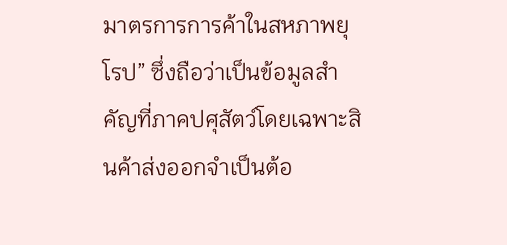มาตรการการค้าในสหภาพยุโรป” ซึ่งถือว่าเป็นข้อมูลสำคัญที่ภาคปศุสัตว์โดยเฉพาะสินค้าส่งออกจำเป็นต้อ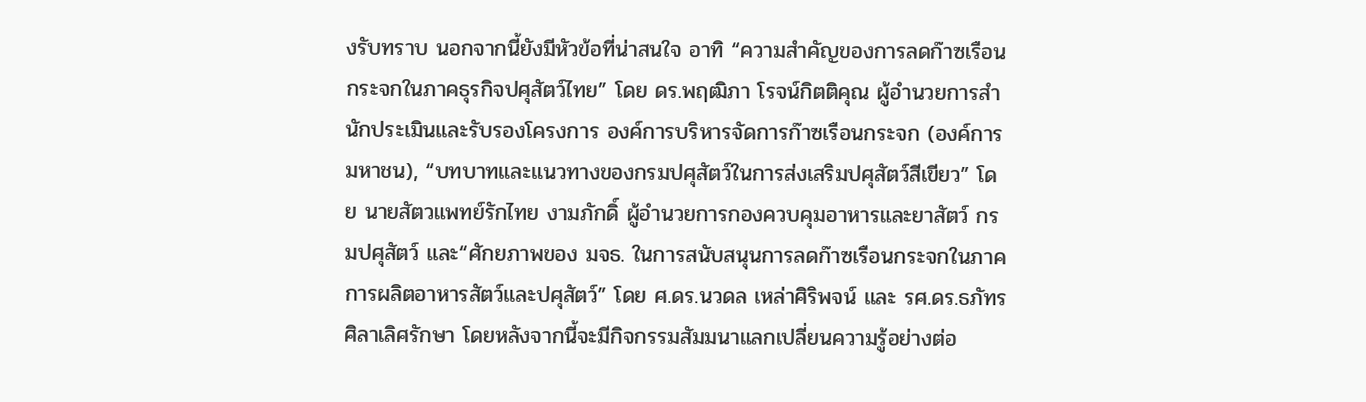งรับทราบ นอกจากนี้ยังมีหัวข้อที่น่าสนใจ อาทิ “ความสำคัญของการลดก๊าซเรือนกระจกในภาคธุรกิจปศุสัตว์ไทย” โดย ดร.พฤฒิภา โรจน์กิตติคุณ ผู้อำนวยการสำนักประเมินและรับรองโครงการ องค์การบริหารจัดการก๊าซเรือนกระจก (องค์การมหาชน), “บทบาทและแนวทางของกรมปศุสัตว์ในการส่งเสริมปศุสัตว์สีเขียว” โดย นายสัตวแพทย์รักไทย งามภักดิ์ ผู้อำนวยการกองควบคุมอาหารและยาสัตว์ กรมปศุสัตว์ และ“ศักยภาพของ มจธ. ในการสนับสนุนการลดก๊าซเรือนกระจกในภาคการผลิตอาหารสัตว์และปศุสัตว์” โดย ศ.ดร.นวดล เหล่าศิริพจน์ และ รศ.ดร.ธภัทร ศิลาเลิศรักษา โดยหลังจากนี้จะมีกิจกรรมสัมมนาแลกเปลี่ยนความรู้อย่างต่อ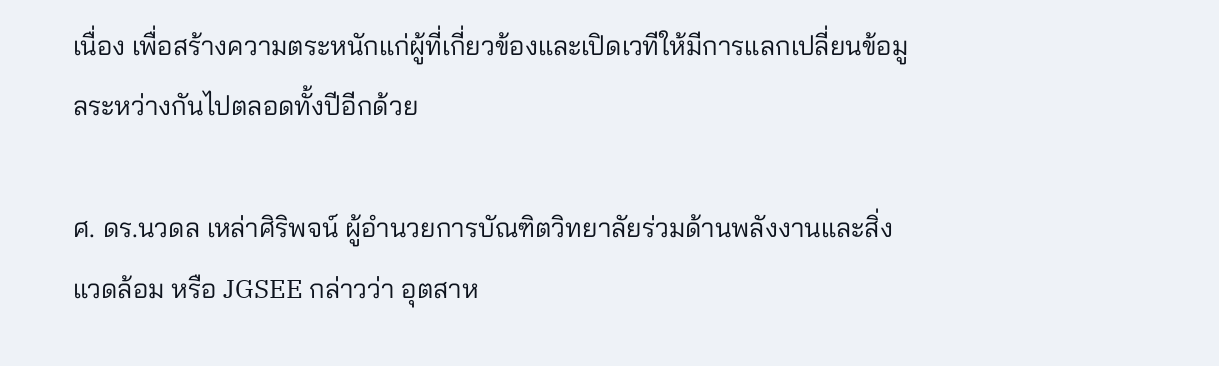เนื่อง เพื่อสร้างความตระหนักแก่ผู้ที่เกี่ยวข้องและเปิดเวทีให้มีการแลกเปลี่ยนข้อมูลระหว่างกันไปตลอดทั้งปีอีกด้วย

ศ. ดร.นวดล เหล่าศิริพจน์ ผู้อำนวยการบัณฑิตวิทยาลัยร่วมด้านพลังงานและสิ่งแวดล้อม หรือ JGSEE กล่าวว่า อุตสาห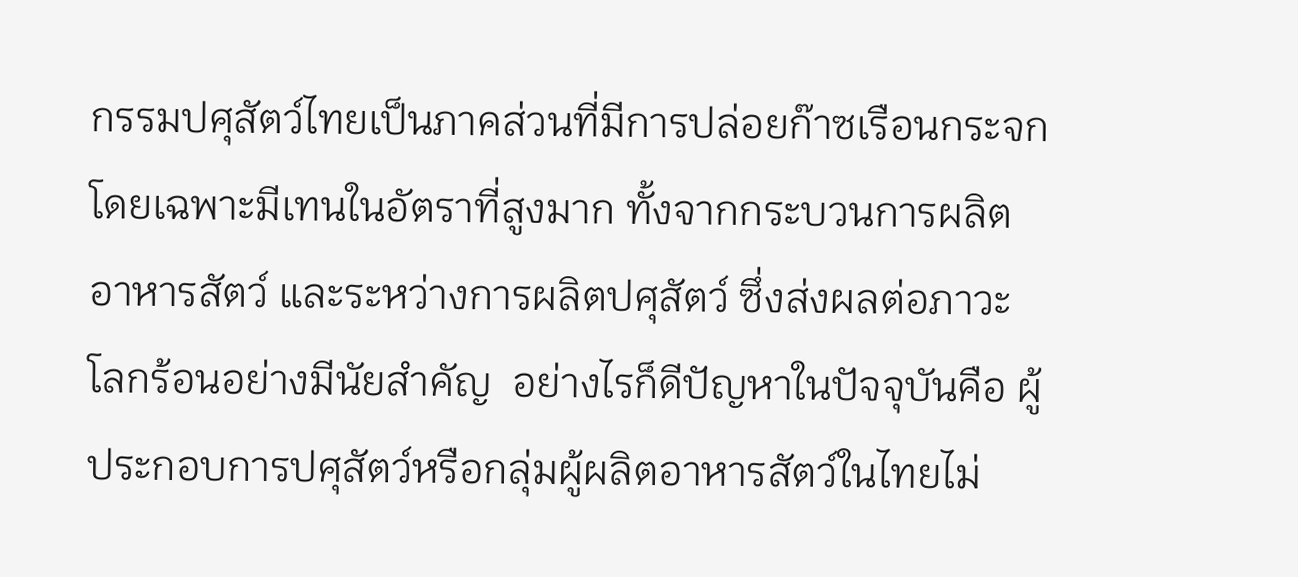กรรมปศุสัตว์ไทยเป็นภาคส่วนที่มีการปล่อยก๊าซเรือนกระจก โดยเฉพาะมีเทนในอัตราที่สูงมาก ทั้งจากกระบวนการผลิตอาหารสัตว์ และระหว่างการผลิตปศุสัตว์ ซึ่งส่งผลต่อภาวะโลกร้อนอย่างมีนัยสำคัญ  อย่างไรก็ดีปัญหาในปัจจุบันคือ ผู้ประกอบการปศุสัตว์หรือกลุ่มผู้ผลิตอาหารสัตว์ในไทยไม่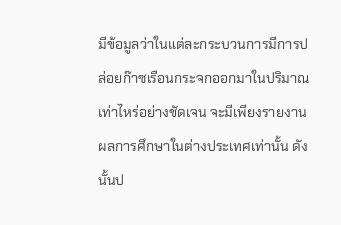มีข้อมูลว่าในแต่ละกระบวนการมีการปล่อยก๊าซเรือนกระจกออกมาในปริมาณเท่าไหร่อย่างชัดเจน จะมีเพียงรายงานผลการศึกษาในต่างประเทศเท่านั้น ดังนั้นป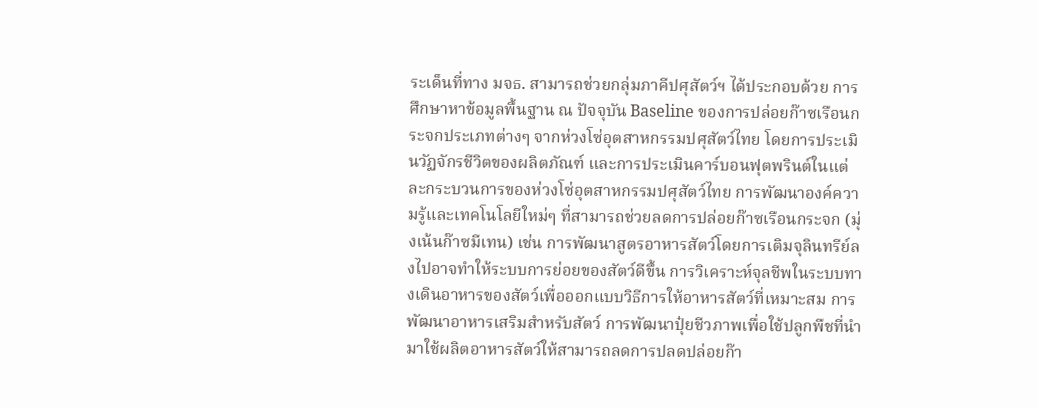ระเด็นที่ทาง มจธ. สามารถช่วยกลุ่มภาคีปศุสัตว์ฯ ได้ประกอบด้วย การศึกษาหาข้อมูลพื้นฐาน ณ ปัจจุบัน Baseline ของการปล่อยก๊าซเรือนกระจกประเภทต่างๆ จากห่วงโซ่อุตสาหกรรมปศุสัตว์ไทย โดยการประเมินวัฏจักรชีวิตของผลิตภัณฑ์ และการประเมินคาร์บอนฟุตพรินต์ในแต่ละกระบวนการของห่วงโซ่อุตสาหกรรมปศุสัตว์ไทย การพัฒนาองค์ความรู้และเทคโนโลยีใหม่ๆ ที่สามารถช่วยลดการปล่อยก๊าซเรือนกระจก (มุ่งเน้นก๊าซมีเทน) เช่น การพัฒนาสูตรอาหารสัตว์โดยการเติมจุลินทรีย์ลงไปอาจทำให้ระบบการย่อยของสัตว์ดีขึ้น การวิเคราะห์จุลชีพในระบบทางเดินอาหารของสัตว์เพื่อออกแบบวิธีการให้อาหารสัตว์ที่เหมาะสม การพัฒนาอาหารเสริมสำหรับสัตว์ การพัฒนาปุ๋ยชีวภาพเพื่อใช้ปลูกพืชที่นำมาใช้ผลิตอาหารสัตว์ให้สามารถลดการปลดปล่อยก๊า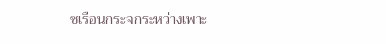ซเรือนกระจกระหว่างเพาะ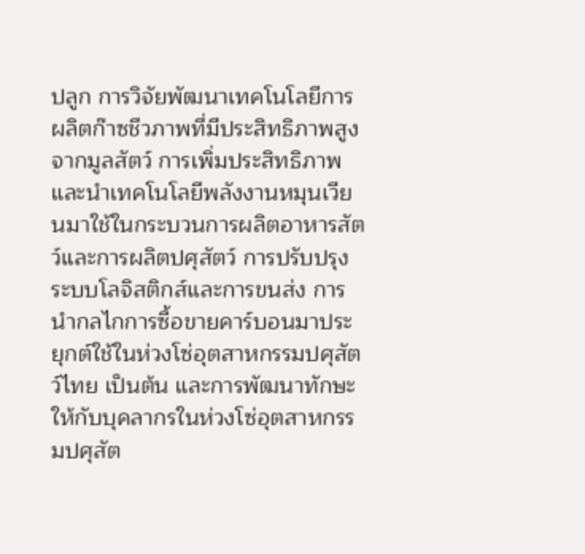ปลูก การวิจัยพัฒนาเทคโนโลยีการผลิตก๊าซชีวภาพที่มีประสิทธิภาพสูงจากมูลสัตว์ การเพิ่มประสิทธิภาพและนำเทคโนโลยีพลังงานหมุนเวียนมาใช้ในกระบวนการผลิตอาหารสัตว์และการผลิตปศุสัตว์ การปรับปรุงระบบโลจิสติกส์และการขนส่ง การนำกลไกการซื้อขายคาร์บอนมาประยุกต์ใช้ในห่วงโซ่อุตสาหกรรมปศุสัตว์ไทย เป็นต้น และการพัฒนาทักษะให้กับบุคลากรในห่วงโซ่อุตสาหกรรมปศุสัต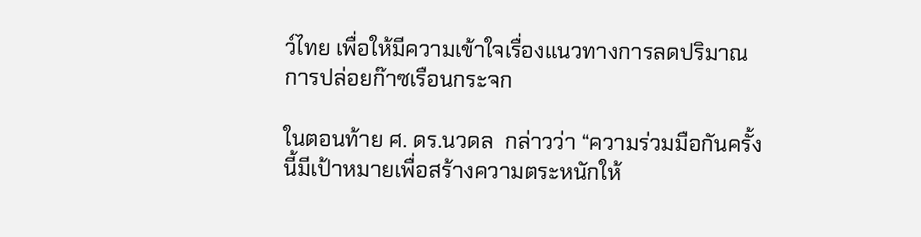ว์ไทย เพื่อให้มีความเข้าใจเรื่องแนวทางการลดปริมาณการปล่อยก๊าซเรือนกระจก

ในตอนท้าย ศ. ดร.นวดล  กล่าวว่า “ความร่วมมือกันครั้งนี้มีเป้าหมายเพื่อสร้างความตระหนักให้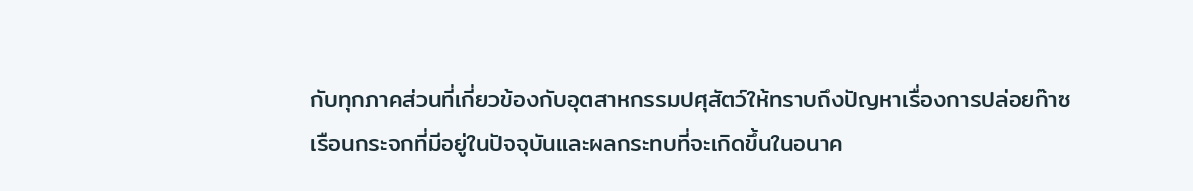กับทุกภาคส่วนที่เกี่ยวข้องกับอุตสาหกรรมปศุสัตว์ให้ทราบถึงปัญหาเรื่องการปล่อยก๊าซเรือนกระจกที่มีอยู่ในปัจจุบันและผลกระทบที่จะเกิดขึ้นในอนาค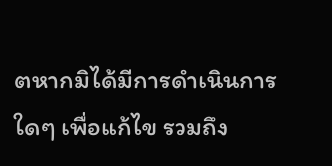ตหากมิได้มีการดำเนินการใดๆ เพื่อแก้ไข รวมถึง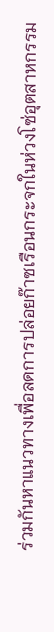ร่วมกันหาแนวทางเพื่อลดการปล่อยก๊าซเรือนกระจกในห่วงโซ่อุตสาหกรรม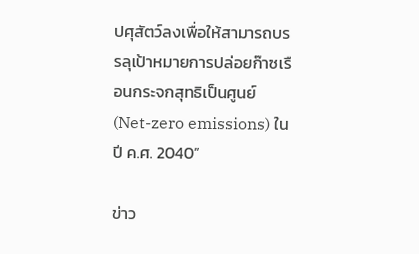ปศุสัตว์ลงเพื่อให้สามารถบรรลุเป้าหมายการปล่อยก๊าซเรือนกระจกสุทธิเป็นศูนย์ (Net-zero emissions) ในปี ค.ศ. 2040”

ข่าว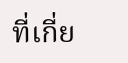ที่เกี่ย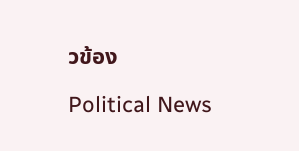วข้อง

Political News